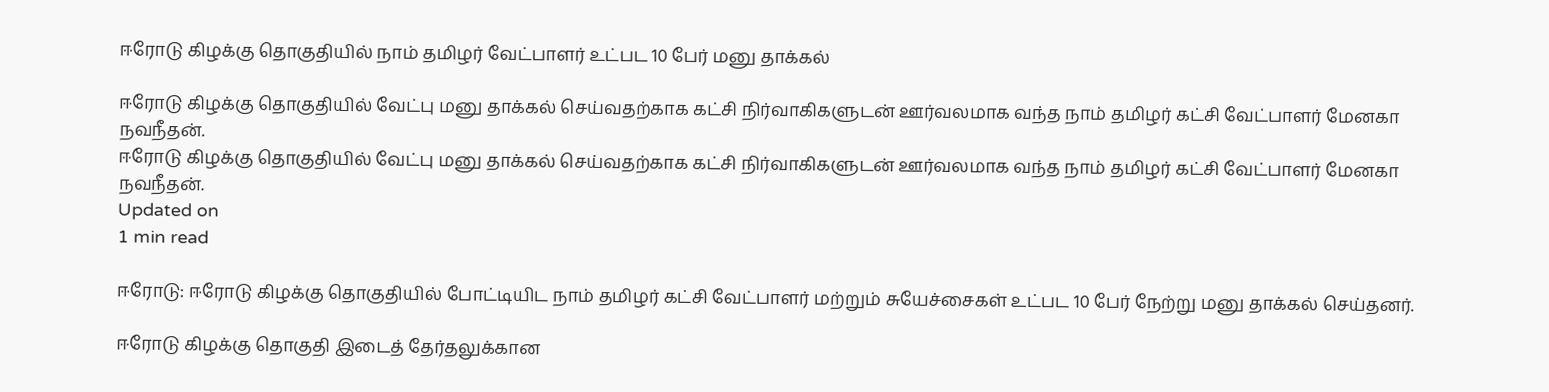ஈரோடு கிழக்கு தொகுதியில் நாம் தமிழர் வேட்பாளர் உட்பட 10 பேர் மனு தாக்கல்

ஈரோடு கிழக்கு தொகுதியில் வேட்பு மனு தாக்கல் செய்வதற்காக கட்சி நிர்வாகிகளுடன் ஊர்வலமாக வந்த நாம் தமிழர் கட்சி வேட்பாளர் மேனகா நவநீதன்.
ஈரோடு கிழக்கு தொகுதியில் வேட்பு மனு தாக்கல் செய்வதற்காக கட்சி நிர்வாகிகளுடன் ஊர்வலமாக வந்த நாம் தமிழர் கட்சி வேட்பாளர் மேனகா நவநீதன்.
Updated on
1 min read

ஈரோடு: ஈரோடு கிழக்கு தொகுதியில் போட்டியிட நாம் தமிழர் கட்சி வேட்பாளர் மற்றும் சுயேச்சைகள் உட்பட 10 பேர் நேற்று மனு தாக்கல் செய்தனர்.

ஈரோடு கிழக்கு தொகுதி இடைத் தேர்தலுக்கான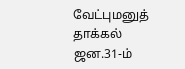வேட்புமனுத் தாக்கல் ஜன.31-ம்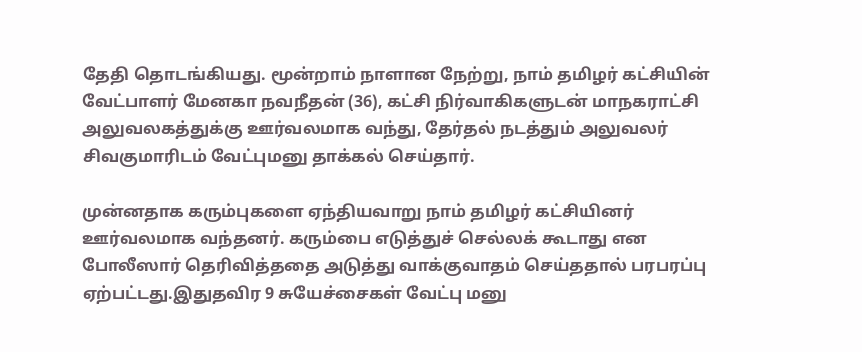தேதி தொடங்கியது. மூன்றாம் நாளான நேற்று, நாம் தமிழர் கட்சியின் வேட்பாளர் மேனகா நவநீதன் (36), கட்சி நிர்வாகிகளுடன் மாநகராட்சி அலுவலகத்துக்கு ஊர்வலமாக வந்து, தேர்தல் நடத்தும் அலுவலர் சிவகுமாரிடம் வேட்புமனு தாக்கல் செய்தார்.

முன்னதாக கரும்புகளை ஏந்தியவாறு நாம் தமிழர் கட்சியினர் ஊர்வலமாக வந்தனர். கரும்பை எடுத்துச் செல்லக் கூடாது என போலீஸார் தெரிவித்ததை அடுத்து வாக்குவாதம் செய்ததால் பரபரப்பு ஏற்பட்டது.இதுதவிர 9 சுயேச்சைகள் வேட்பு மனு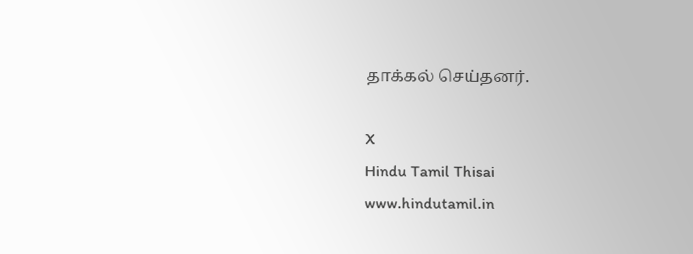தாக்கல் செய்தனர்.

X
Hindu Tamil Thisai
www.hindutamil.in